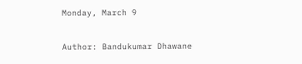Monday, March 9

Author: Bandukumar Dhawane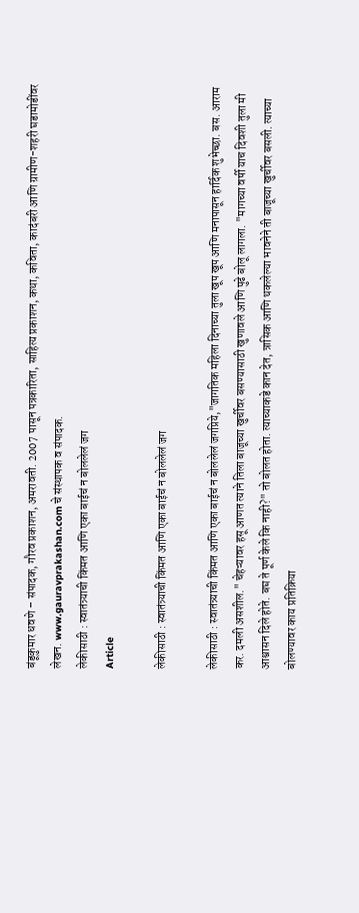बंडूकुमार धवणे – संपादक, गौरव प्रकाशन, अमरावती. 2007 पासून पत्रकारिता, साहित्य प्रकाशन, कथा, कविता, कादंबरी आणि ग्रामीण-शहरी घडामोडींवर लेखन. www.gauravprakashan.com चे संस्थापक व संपादक.
लेकीसाठी : स्वातंत्र्याची किंमत आणि एका बाईचं न बोललेलं जग
Article

लेकीसाठी : स्वातंत्र्याची किंमत आणि एका बाईचं न बोललेलं जग

लेकीसाठी : स्वातंत्र्याची किंमत आणि एका बाईचं न बोललेलं जगप्रिये,"जागतिक महिला दिनाच्या तुला खूप खूप आणि मनापासून हार्दिक शुभेच्छा. बस. आराम कर. दमली असशील." चेहऱ्यावर हसू आणत त्याने तिला बाजूच्या खुर्चीवर बसण्यासाठी खुणावले आणि पुढे बोलू लागला. "मागच्या वर्षी याच दिवशी तुला मी आश्वासन दिले होते. बघ ते पूर्ण केले कि नाही?" तो बोलत होता. त्याच्याकडे कान देत, त्रासिक आणि थकलेल्या भावनेने ती बाजूच्या खुर्चीवर बसली. त्याच्या बोलण्यावर काय प्रतिक्रिया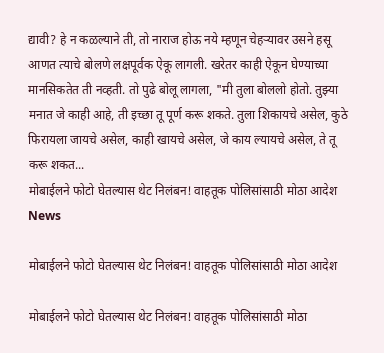द्यावी? हे न कळल्याने ती, तो नाराज होऊ नये म्हणून चेहऱ्यावर उसने हसू आणत त्याचे बोलणे लक्षपूर्वक ऐकू लागली. खरेतर काही ऐकून घेण्याच्या मानसिकतेत ती नव्हती. तो पुढे बोलू लागला, "मी तुला बोललो होतो. तुझ्या मनात जे काही आहे, ती इच्छा तू पूर्ण करू शकते. तुला शिकायचे असेल, कुठे फिरायला जायचे असेल, काही खायचे असेल, जे काय ल्यायचे असेल, ते तू करू शकत...
मोबाईलने फोटो घेतल्यास थेट निलंबन! वाहतूक पोलिसांसाठी मोठा आदेश
News

मोबाईलने फोटो घेतल्यास थेट निलंबन! वाहतूक पोलिसांसाठी मोठा आदेश

मोबाईलने फोटो घेतल्यास थेट निलंबन! वाहतूक पोलिसांसाठी मोठा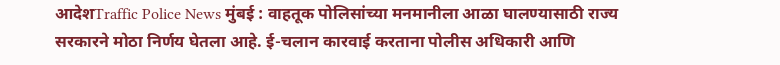आदेशTraffic Police News मुंबई : वाहतूक पोलिसांच्या मनमानीला आळा घालण्यासाठी राज्य सरकारने मोठा निर्णय घेतला आहे. ई-चलान कारवाई करताना पोलीस अधिकारी आणि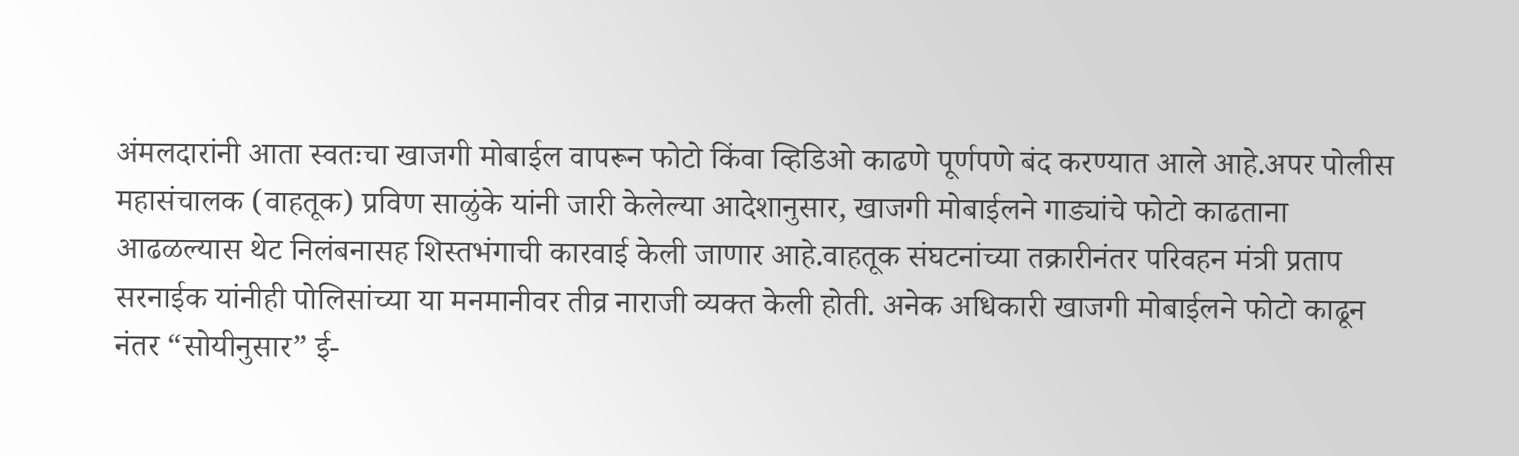अंमलदारांनी आता स्वतःचा खाजगी मोबाईल वापरून फोटो किंवा व्हिडिओ काढणे पूर्णपणे बंद करण्यात आले आहे.अपर पोलीस महासंचालक (वाहतूक) प्रविण साळुंके यांनी जारी केलेल्या आदेशानुसार, खाजगी मोबाईलने गाड्यांचे फोटो काढताना आढळल्यास थेट निलंबनासह शिस्तभंगाची कारवाई केली जाणार आहे.वाहतूक संघटनांच्या तक्रारीनंतर परिवहन मंत्री प्रताप सरनाईक यांनीही पोलिसांच्या या मनमानीवर तीव्र नाराजी व्यक्त केली होती. अनेक अधिकारी खाजगी मोबाईलने फोटो काढून नंतर “सोयीनुसार” ई-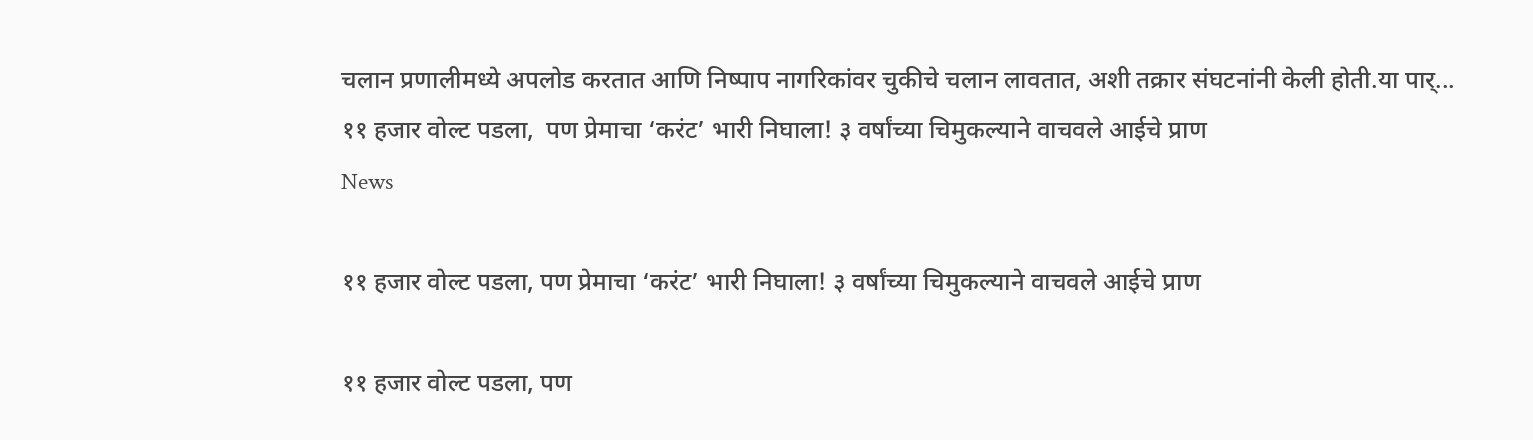चलान प्रणालीमध्ये अपलोड करतात आणि निष्पाप नागरिकांवर चुकीचे चलान लावतात, अशी तक्रार संघटनांनी केली होती.या पार्...
११ हजार वोल्ट पडला,  पण प्रेमाचा ‘करंट’ भारी निघाला! ३ वर्षांच्या चिमुकल्याने वाचवले आईचे प्राण
News

११ हजार वोल्ट पडला, पण प्रेमाचा ‘करंट’ भारी निघाला! ३ वर्षांच्या चिमुकल्याने वाचवले आईचे प्राण

११ हजार वोल्ट पडला, पण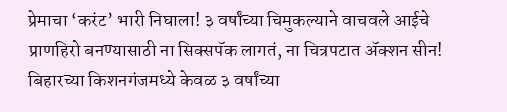प्रेमाचा ‘करंट’ भारी निघाला! ३ वर्षांच्या चिमुकल्याने वाचवले आईचे प्राणहिरो बनण्यासाठी ना सिक्सपॅक लागतं, ना चित्रपटात ॲक्शन सीन! बिहारच्या किशनगंजमध्ये केवळ ३ वर्षांच्या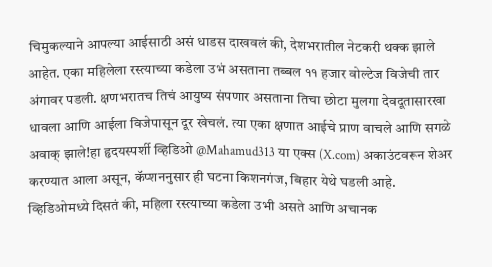चिमुकल्याने आपल्या आईसाठी असं धाडस दाखवलं की, देशभरातील नेटकरी थक्क झाले आहेत. एका महिलेला रस्त्याच्या कडेला उभं असताना तब्बल ११ हजार वोल्टेज विजेची तार अंगावर पडली. क्षणभरातच तिचं आयुष्य संपणार असताना तिचा छोटा मुलगा देवदूतासारखा धावला आणि आईला विजेपासून दूर खेचलं. त्या एका क्षणात आईचे प्राण वाचले आणि सगळे अवाक् झाले!हा हृदयस्पर्शी व्हिडिओ @Mahamud313 या एक्स (X.com) अकाउंटवरून शेअर करण्यात आला असून, कॅप्शननुसार ही घटना किशनगंज, बिहार येथे घडली आहे. व्हिडिओमध्ये दिसतं की, महिला रस्त्याच्या कडेला उभी असते आणि अचानक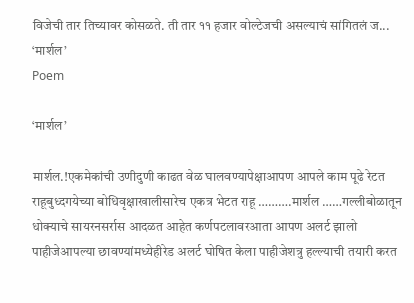विजेची तार तिच्यावर कोसळते. ती तार ११ हजार वोल्टेजची असल्याचं सांगितलं ज...
‘मार्शल’
Poem

‘मार्शल’

मार्शल.!एकमेकांची उणीदुणी काढत वेळ घालवण्यापेक्षाआपण आपले काम पूढे रेटत राहूबुध्दगयेच्या बोधिवृक्षाखालीसारेच एकत्र भेटत राहू ……….मार्शल ……गल्लीबोळातून धोक्याचे सायरनसर्रास आदळत आहेत कर्णपटलावरआता आपण अलर्ट झालो पाहीजेआपल्या छावण्यांमध्येहीरेड अलर्ट घोषित केला पाहीजेशत्रु हल्ल्याची तयारी करत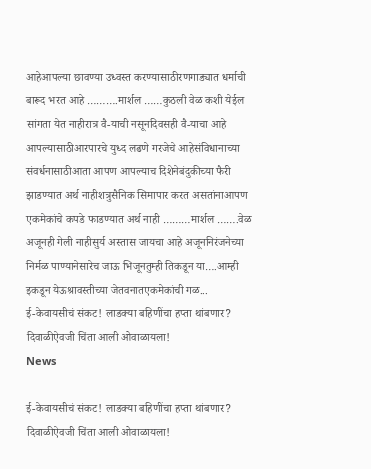आहेआपल्या छावण्या उध्वस्त करण्यासाठीरणगाड्यात धर्माची बारूद भरत आहे ……….मार्शल ……कुठली वेळ कशी येईल सांगता येत नाहीरात्र वै-याची नसूनदिवसही वै-याचा आहे आपल्यासाठीआरपारचे युध्द लढणे गरजेचे आहेसंविधानाच्या संवर्धनासाठीआता आपण आपल्याच दिशेनेबंदुकीच्या फैरी झाडण्यात अर्थ नाहीशत्रुसैनिक सिमापार करत असतांनाआपण एकमेकांचे कपडे फाडण्यात अर्थ नाही ………मार्शल …….वेळ अजूनही गेली नाहीसुर्य अस्तास जायचा आहे अजूननिरंजनेच्या निर्मळ पाण्यानेसारेच जाऊ भिजूनतुम्ही तिकडून या….आम्ही इकडून येऊश्रावस्तीच्या जेतवनातएकमेकांची गळ...
ई-केवायसीचं संकट! लाडक्या बहिणींचा हप्ता थांबणार? दिवाळीऐवजी चिंता आली ओवाळायला!
News

ई-केवायसीचं संकट! लाडक्या बहिणींचा हप्ता थांबणार? दिवाळीऐवजी चिंता आली ओवाळायला!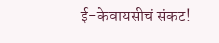ई-केवायसीचं संकट!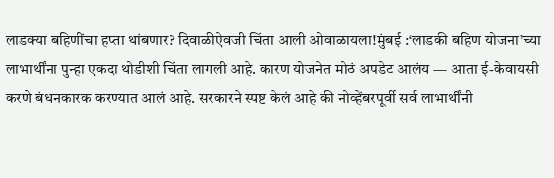लाडक्या बहिणींचा हप्ता थांबणार? दिवाळीऐवजी चिंता आली ओवाळायला!मुंबई :‘लाडकी बहिण योजना’च्या लाभार्थींना पुन्हा एकदा थोडीशी चिंता लागली आहे. कारण योजनेत मोठं अपडेट आलंय — आता ई-केवायसी करणे बंधनकारक करण्यात आलं आहे. सरकारने स्पष्ट केलं आहे की नोव्हेंबरपूर्वी सर्व लाभार्थींनी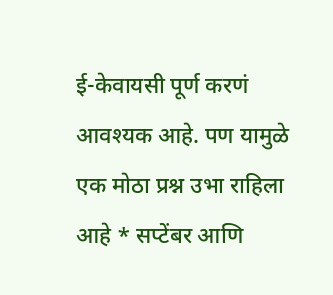ई-केवायसी पूर्ण करणं आवश्यक आहे. पण यामुळे एक मोठा प्रश्न उभा राहिला आहे * सप्टेंबर आणि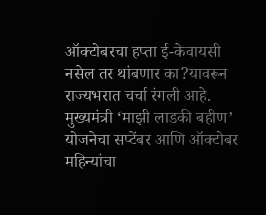ऑक्टोबरचा हप्ता ई-केवायसी नसेल तर थांबणार का?यावरून राज्यभरात चर्चा रंगली आहे. मुख्यमंत्री ‘माझी लाडकी बहीण’ योजनेचा सप्टेंबर आणि ऑक्टोबर महिन्यांचा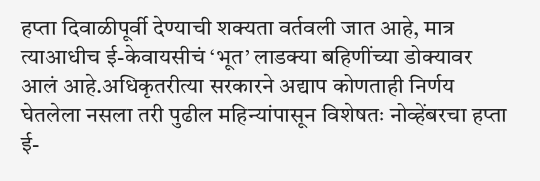हप्ता दिवाळीपूर्वी देण्याची शक्यता वर्तवली जात आहे, मात्र त्याआधीच ई-केवायसीचं ‘भूत’ लाडक्या बहिणींच्या डोक्यावर आलं आहे.अधिकृतरीत्या सरकारने अद्याप कोणताही निर्णय घेतलेला नसला तरी पुढील महिन्यांपासून विशेषतः नोव्हेंबरचा हप्ता ई-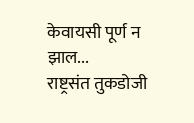केवायसी पूर्ण न झाल...
राष्ट्रसंत तुकडोजी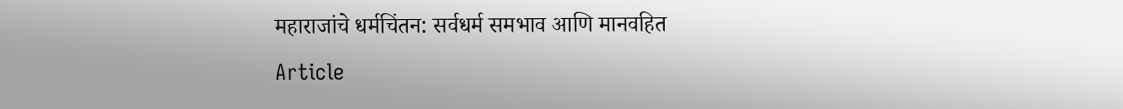महाराजांचे धर्मचिंतन: सर्वधर्म समभाव आणि मानवहित
Article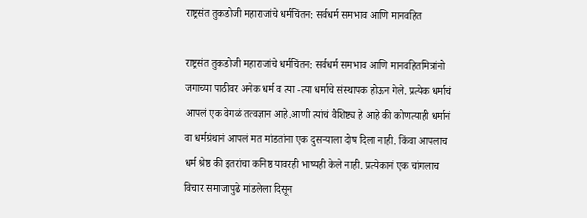राष्ट्रसंत तुकडोजी महाराजांचे धर्मचिंतन: सर्वधर्म समभाव आणि मानवहित

राष्ट्रसंत तुकडोजी महाराजांचे धर्मचिंतन: सर्वधर्म समभाव आणि मानवहितमित्रांनो जगाच्या पाठीवर अनेक धर्म व त्या -त्या धर्माचे संस्थापक होऊन गेले. प्रत्येक धर्माचं आपलं एक वेगळं तत्वज्ञान आहे.आणी त्यांचं वैशिष्ट्य हे आहे की कोणत्याही धर्मानं वा धर्मग्रंथानं आपलं मत मांडतांना एक दुसऱ्याला दोष दिला नाही. किंवा आपलाच धर्म श्रेष्ठ की इतरांचा कनिष्ठ यावरही भाष्यही केले नाही. प्रत्येकानं एक चांगलाच विचार समाजापुढे मांडलेला दिसून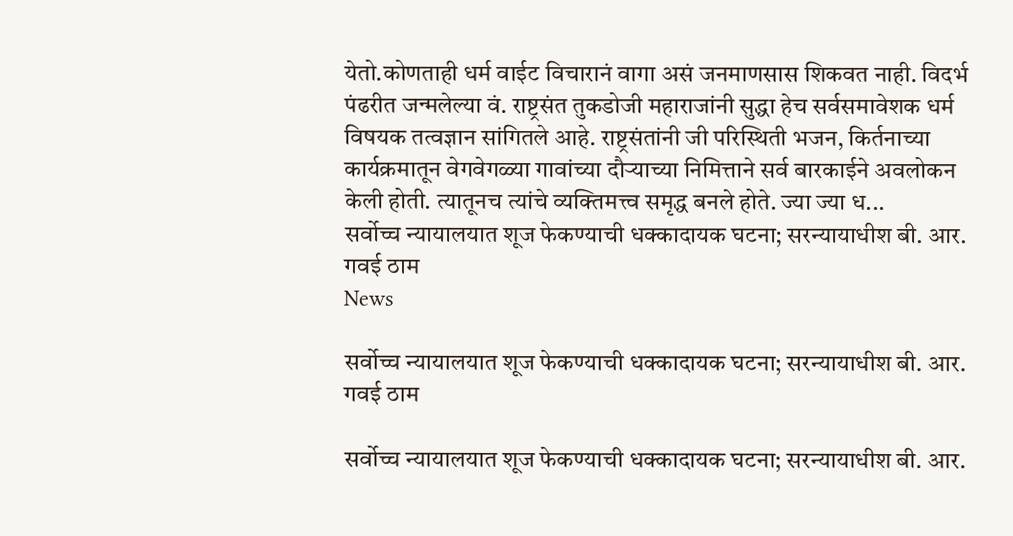येतो.कोणताही धर्म वाईट विचारानं वागा असं जनमाणसास शिकवत नाही. विदर्भ पंढरीत जन्मलेल्या वं. राष्ट्रसंत तुकडोजी महाराजांनी सुद्धा हेच सर्वसमावेशक धर्म विषयक तत्वज्ञान सांगितले आहे. राष्ट्रसंतांनी जी परिस्थिती भजन, किर्तनाच्या कार्यक्रमातून वेगवेगळ्या गावांच्या दौऱ्याच्या निमित्ताने सर्व बारकाईने अवलोकन केली होती. त्यातूनच त्यांचे व्यक्तिमत्त्व समृद्ध बनले होते. ज्या ज्या ध...
सर्वोच्च न्यायालयात शूज फेकण्याची धक्कादायक घटना; सरन्यायाधीश बी. आर. गवई ठाम
News

सर्वोच्च न्यायालयात शूज फेकण्याची धक्कादायक घटना; सरन्यायाधीश बी. आर. गवई ठाम

सर्वोच्च न्यायालयात शूज फेकण्याची धक्कादायक घटना; सरन्यायाधीश बी. आर.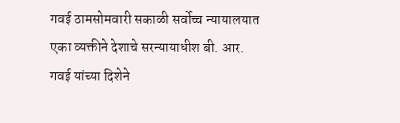गवई ठामसोमवारी सकाळी सर्वोच्च न्यायालयात एका व्यक्तीने देशाचे सरन्यायाधीश बी. आर. गवई यांच्या दिशेने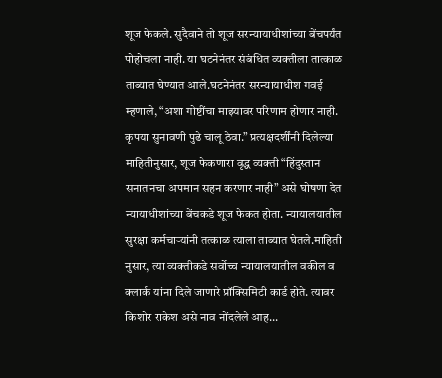शूज फेकले. सुदैवाने तो शूज सरन्यायाधीशांच्या बेंचपर्यंत पोहोचला नाही. या घटनेनंतर संबंधित व्यक्तीला तात्काळ ताब्यात घेण्यात आले.घटनेनंतर सरन्यायाधीश गवई म्हणाले, “अशा गोष्टींचा माझ्यावर परिणाम होणार नाही. कृपया सुनावणी पुढे चालू ठेवा.” प्रत्यक्षदर्शींनी दिलेल्या माहितीनुसार, शूज फेकणारा वृद्ध व्यक्ती “हिंदुस्तान सनातनचा अपमान सहन करणार नाही” असे घोषणा देत न्यायाधीशांच्या बेंचकडे शूज फेकत होता. न्यायालयातील सुरक्षा कर्मचाऱ्यांनी तत्काळ त्याला ताब्यात घेतले.माहिती नुसार, त्या व्यक्तीकडे सर्वोच्च न्यायालयातील वकील व क्लार्क यांना दिले जाणारे प्रॉक्सिमिटी कार्ड होते. त्यावर किशोर राकेश असे नाव नोंदलेले आह...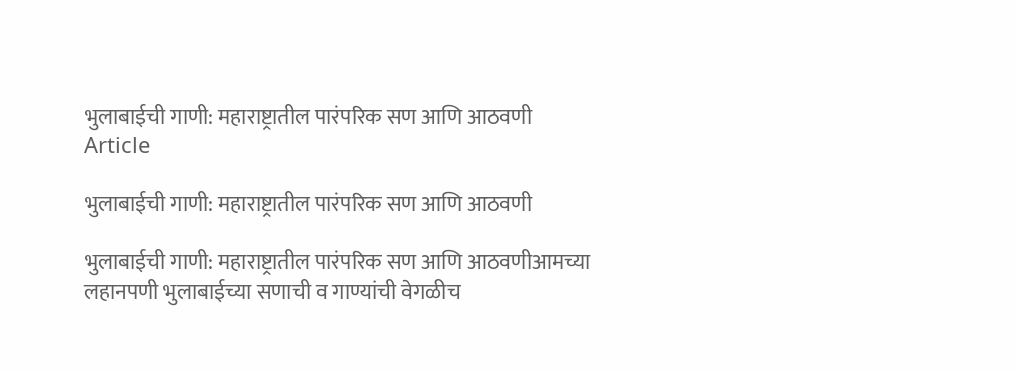भुलाबाईची गाणी: महाराष्ट्रातील पारंपरिक सण आणि आठवणी
Article

भुलाबाईची गाणी: महाराष्ट्रातील पारंपरिक सण आणि आठवणी

भुलाबाईची गाणी: महाराष्ट्रातील पारंपरिक सण आणि आठवणीआमच्या लहानपणी भुलाबाईच्या सणाची व गाण्यांची वेगळीच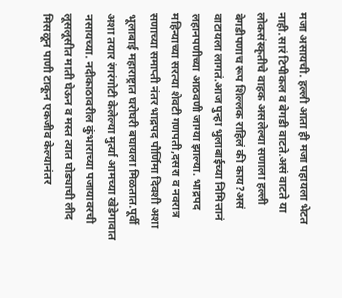मजा असायची. हल्ली आता ही मजा पहायला भेटत नाही.सारं टिपीकल व बेगडी वाटते.असं वाटते या लोकसंस्कृतीचे वाहक असलेल्या सणाला हल्ली बेगडीपणाच रूप शिल्लक राहिलं की काय?असं वाटायला लागतं.आज पुन्हा भुलाबाईच्या निमित्तानं लहानपणीच्या आठवणी जाग्या झाल्या. भाद्रपद महिन्याच्या सरत्या शेवटी गणपती,दसरा व नवरात्र सणाच्या समाप्ती नंतर भाद्रपद पौर्णिमा दिवशी अशा भूलाबाई महाराष्ट्रात घरोघरी बघायला मिळतात.पूर्वी अशा तयार रंगरंगोटी केलेल्या मुर्त्या आमच्या खेडेगावात नसायच्या. नदीकाठावरील कुंभाराच्या पजायावरची लूसलूसीत माती घेऊन व मस्त त्यात घोड्याची लीद मिसळून पाणी टाकून एकजीव केल्यानंतर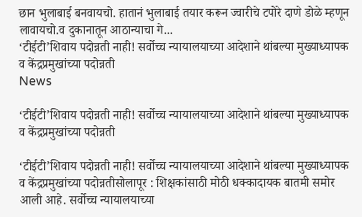छान भुलाबाई बनवायचो. हातानं भुलाबाई तयार करून ज्वारीचे टपोरे दाणे डोळे म्हणून लावायचो.व दुकानातून आठान्याचा गे...
‘टीईटी’शिवाय पदोन्नती नाही! सर्वोच्च न्यायालयाच्या आदेशाने थांबल्या मुख्याध्यापक व केंद्रप्रमुखांच्या पदोन्नती
News

‘टीईटी’शिवाय पदोन्नती नाही! सर्वोच्च न्यायालयाच्या आदेशाने थांबल्या मुख्याध्यापक व केंद्रप्रमुखांच्या पदोन्नती

‘टीईटी’शिवाय पदोन्नती नाही! सर्वोच्च न्यायालयाच्या आदेशाने थांबल्या मुख्याध्यापक व केंद्रप्रमुखांच्या पदोन्नतीसोलापूर : शिक्षकांसाठी मोठी धक्कादायक बातमी समोर आली आहे. सर्वोच्च न्यायालयाच्या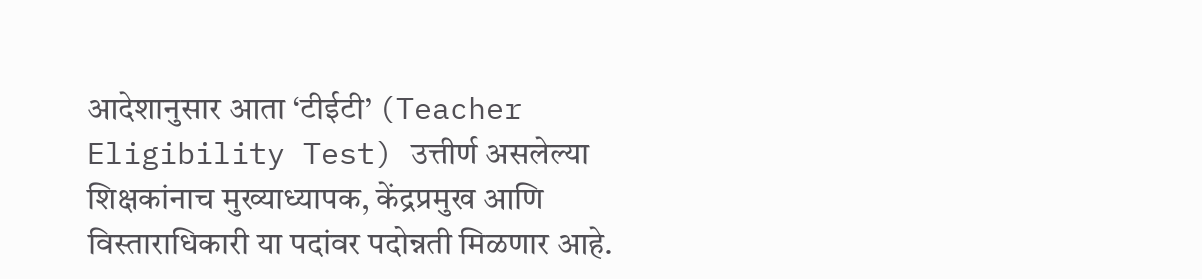आदेशानुसार आता ‘टीईटी’ (Teacher Eligibility Test) उत्तीर्ण असलेल्या शिक्षकांनाच मुख्याध्यापक, केंद्रप्रमुख आणि विस्ताराधिकारी या पदांवर पदोन्नती मिळणार आहे.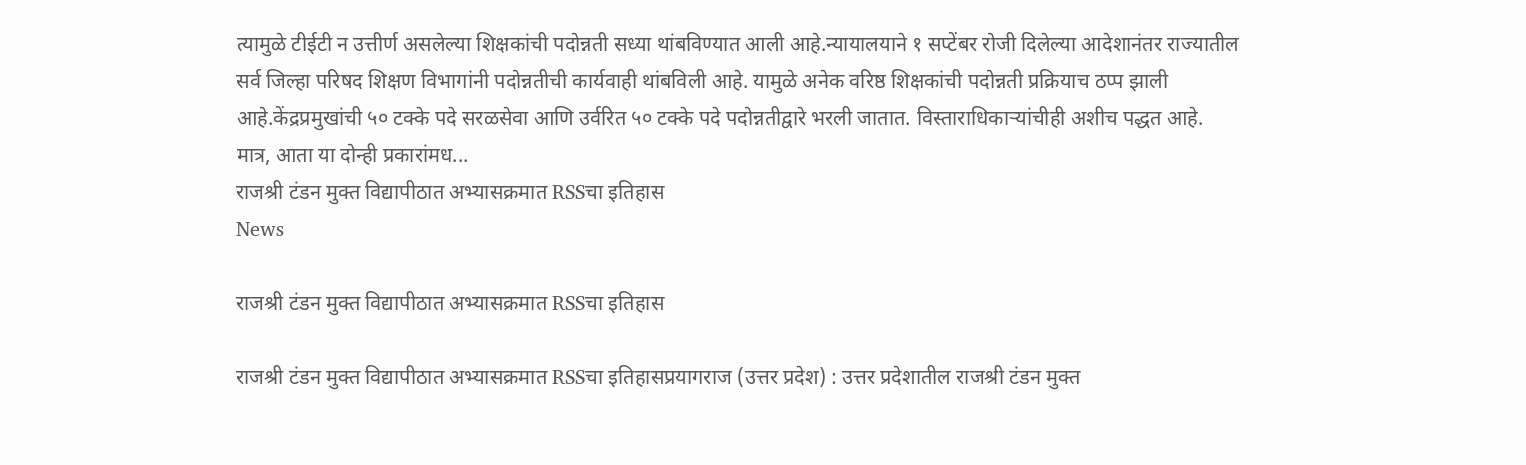त्यामुळे टीईटी न उत्तीर्ण असलेल्या शिक्षकांची पदोन्नती सध्या थांबविण्यात आली आहे.न्यायालयाने १ सप्टेंबर रोजी दिलेल्या आदेशानंतर राज्यातील सर्व जिल्हा परिषद शिक्षण विभागांनी पदोन्नतीची कार्यवाही थांबविली आहे. यामुळे अनेक वरिष्ठ शिक्षकांची पदोन्नती प्रक्रियाच ठप्प झाली आहे.केंद्रप्रमुखांची ५० टक्के पदे सरळसेवा आणि उर्वरित ५० टक्के पदे पदोन्नतीद्वारे भरली जातात. विस्ताराधिकाऱ्यांचीही अशीच पद्धत आहे. मात्र, आता या दोन्ही प्रकारांमध...
राजश्री टंडन मुक्त विद्यापीठात अभ्यासक्रमात RSSचा इतिहास
News

राजश्री टंडन मुक्त विद्यापीठात अभ्यासक्रमात RSSचा इतिहास

राजश्री टंडन मुक्त विद्यापीठात अभ्यासक्रमात RSSचा इतिहासप्रयागराज (उत्तर प्रदेश) : उत्तर प्रदेशातील राजश्री टंडन मुक्त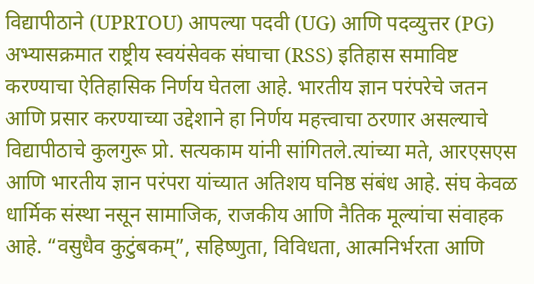विद्यापीठाने (UPRTOU) आपल्या पदवी (UG) आणि पदव्युत्तर (PG) अभ्यासक्रमात राष्ट्रीय स्वयंसेवक संघाचा (RSS) इतिहास समाविष्ट करण्याचा ऐतिहासिक निर्णय घेतला आहे. भारतीय ज्ञान परंपरेचे जतन आणि प्रसार करण्याच्या उद्देशाने हा निर्णय महत्त्वाचा ठरणार असल्याचे विद्यापीठाचे कुलगुरू प्रो. सत्यकाम यांनी सांगितले.त्यांच्या मते, आरएसएस आणि भारतीय ज्ञान परंपरा यांच्यात अतिशय घनिष्ठ संबंध आहे. संघ केवळ धार्मिक संस्था नसून सामाजिक, राजकीय आणि नैतिक मूल्यांचा संवाहक आहे. “वसुधैव कुटुंबकम्”, सहिष्णुता, विविधता, आत्मनिर्भरता आणि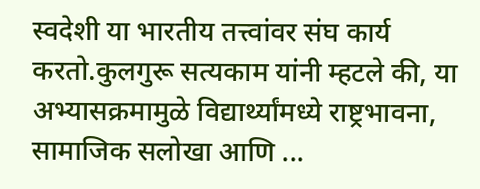स्वदेशी या भारतीय तत्त्वांवर संघ कार्य करतो.कुलगुरू सत्यकाम यांनी म्हटले की, या अभ्यासक्रमामुळे विद्यार्थ्यांमध्ये राष्ट्रभावना, सामाजिक सलोखा आणि ...